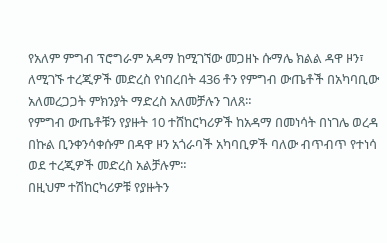የአለም ምግብ ፕሮግራም አዳማ ከሚገኘው መጋዘኑ ሱማሌ ክልል ዳዋ ዞን፣ ለሚገኙ ተረጂዎች መድረስ የነበረበት 436 ቶን የምግብ ውጤቶች በአካባቢው አለመረጋጋት ምክንያት ማድረስ አለመቻሉን ገለጸ።
የምግብ ውጤቶቹን የያዙት 10 ተሸከርካሪዎች ከአዳማ በመነሳት በነገሌ ወረዳ በኩል ቢንቀንሳቀሱም በዳዋ ዞን አጎራባች አካባቢዎች ባለው ብጥብጥ የተነሳ ወደ ተረጂዎች መድረስ አልቻሉም።
በዚህም ተሽከርካሪዎቹ የያዙትን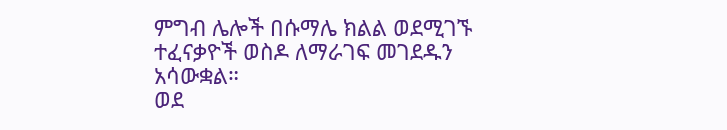ምግብ ሌሎች በሱማሌ ክልል ወደሚገኙ ተፈናቃዮች ወስዶ ለማራገፍ መገደዱን አሳውቋል።
ወደ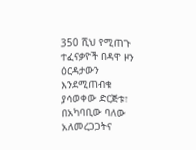350 ሺህ የሚጠጉ ተፈናቃዮች በዳዋ ዞን ዕርዳታውን እንደሚጠብቁ ያሳወቀው ድርጅቱ፣ በአካባቢው ባለው አለመረጋጋትና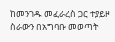ከመንገዱ መፈራረስ ጋር ተያይዞ ስራውን በአግባቡ መወጣት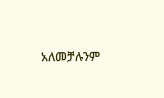አለመቻሉንም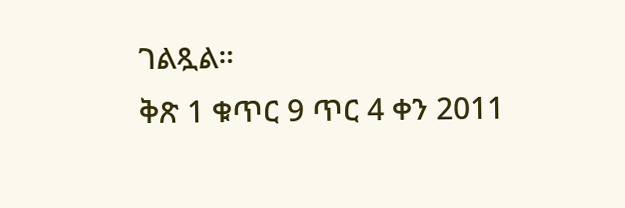ገልጿል።
ቅጽ 1 ቁጥር 9 ጥር 4 ቀን 2011